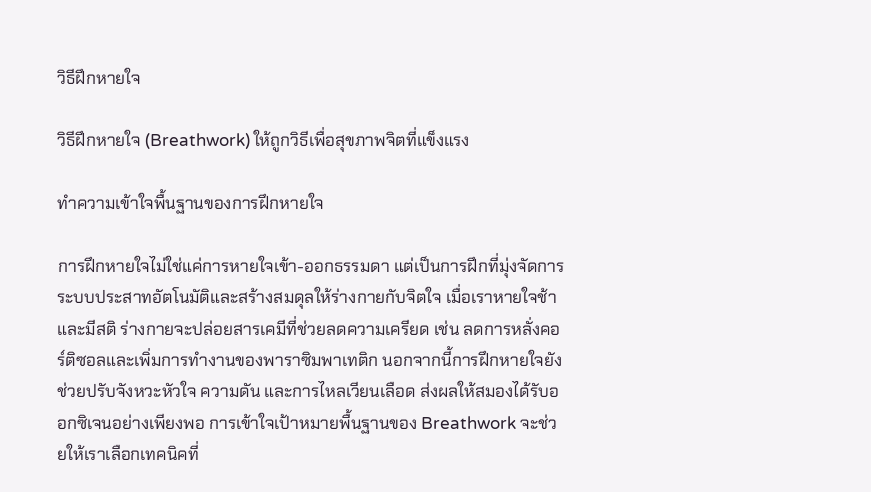วิธีฝึกหายใจ

วิธีฝึกหายใจ (Breathwork) ให้ถูกวิธีเพื่อสุขภาพจิตที่แข็งแรง

ทำความเข้าใจพื้นฐานของการฝึกหายใจ

การฝึกหายใจไม่ใช่แค่การหายใจเข้า-ออกธรรมดา แต่เป็นการฝึกที่มุ่งจัดการระบบประสาทอัตโนมัติและสร้างสมดุลให้ร่างกายกับจิตใจ เมื่อเราหายใจช้าและมีสติ ร่างกายจะปล่อยสารเคมีที่ช่วยลดความเครียด เช่น ลดการหลั่งคอร์ติซอลและเพิ่มการทำงานของพาราซิมพาเทติก นอกจากนี้การฝึกหายใจยังช่วยปรับจังหวะหัวใจ ความดัน และการไหลเวียนเลือด ส่งผลให้สมองได้รับออกซิเจนอย่างเพียงพอ การเข้าใจเป้าหมายพื้นฐานของ Breathwork จะช่วยให้เราเลือกเทคนิคที่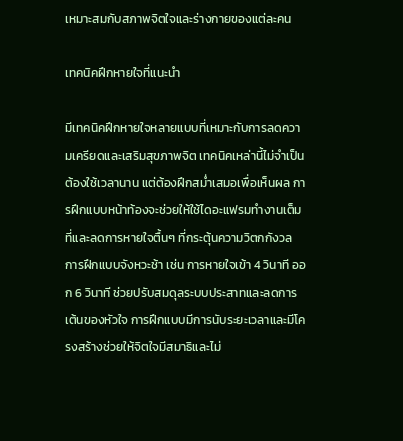เหมาะสมกับสภาพจิตใจและร่างกายของแต่ละคน

เทคนิคฝึกหายใจที่แนะนำ

มีเทคนิคฝึกหายใจหลายแบบที่เหมาะกับการลดความเครียดและเสริมสุขภาพจิต เทคนิคเหล่านี้ไม่จำเป็นต้องใช้เวลานาน แต่ต้องฝึกสม่ำเสมอเพื่อเห็นผล การฝึกแบบหน้าท้องจะช่วยให้ใช้ไดอะแฟรมทำงานเต็มที่และลดการหายใจตื้นๆ ที่กระตุ้นความวิตกกังวล การฝึกแบบจังหวะช้า เช่น การหายใจเข้า 4 วินาที ออก 6 วินาที ช่วยปรับสมดุลระบบประสาทและลดการเต้นของหัวใจ การฝึกแบบมีการนับระยะเวลาและมีโครงสร้างช่วยให้จิตใจมีสมาธิและไม่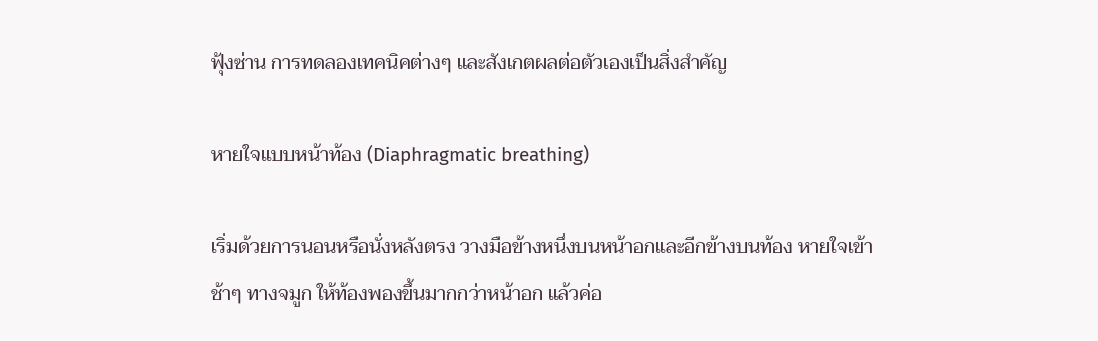ฟุ้งซ่าน การทดลองเทคนิคต่างๆ และสังเกตผลต่อตัวเองเป็นสิ่งสำคัญ

หายใจแบบหน้าท้อง (Diaphragmatic breathing)

เริ่มด้วยการนอนหรือนั่งหลังตรง วางมือข้างหนึ่งบนหน้าอกและอีกข้างบนท้อง หายใจเข้าช้าๆ ทางจมูก ให้ท้องพองขึ้นมากกว่าหน้าอก แล้วค่อ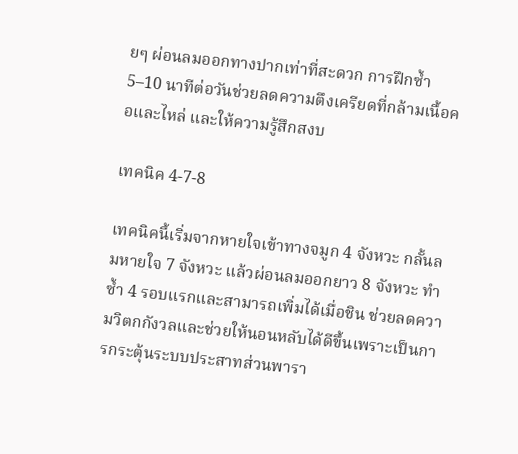ยๆ ผ่อนลมออกทางปากเท่าที่สะดวก การฝึกซ้ำ 5–10 นาทีต่อวันช่วยลดความตึงเครียดที่กล้ามเนื้อคอและไหล่ และให้ความรู้สึกสงบ

เทคนิค 4-7-8

เทคนิคนี้เริ่มจากหายใจเข้าทางจมูก 4 จังหวะ กลั้นลมหายใจ 7 จังหวะ แล้วผ่อนลมออกยาว 8 จังหวะ ทำซ้ำ 4 รอบแรกและสามารถเพิ่มได้เมื่อชิน ช่วยลดความวิตกกังวลและช่วยให้นอนหลับได้ดีขึ้นเพราะเป็นการกระตุ้นระบบประสาทส่วนพารา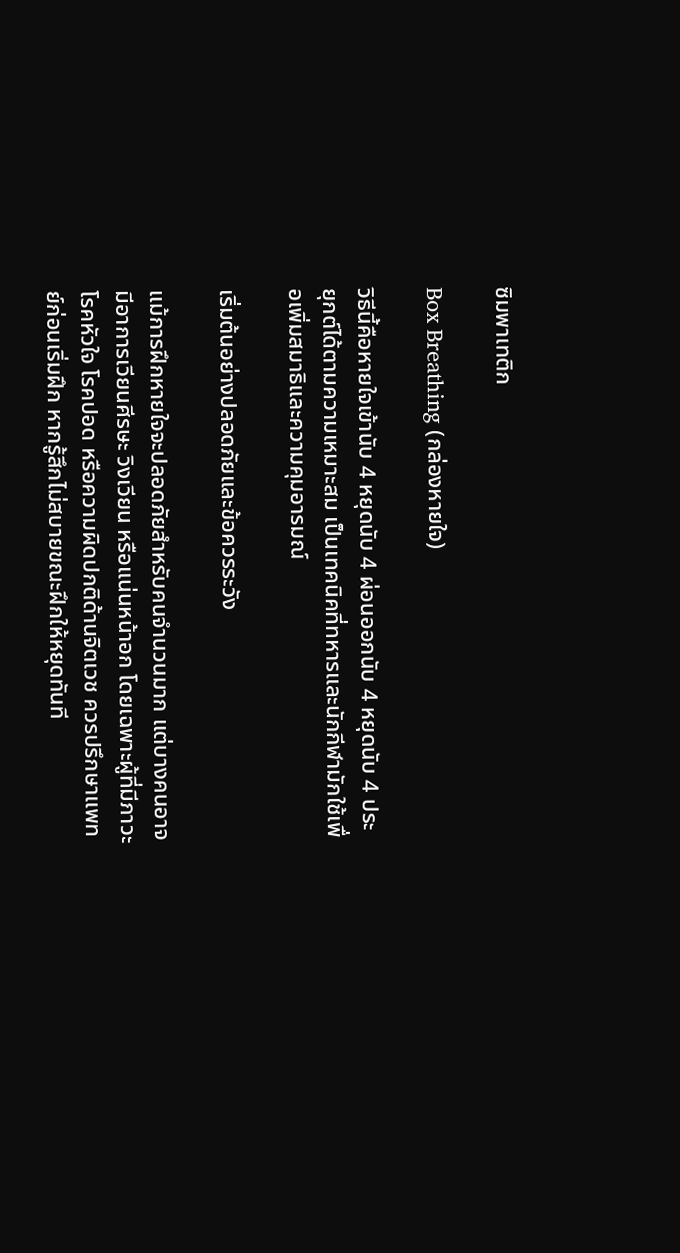ซิมพาเทติก

Box Breathing (กล่องหายใจ)

วิธีนี้คือหายใจเข้านับ 4 หยุดนับ 4 ผ่อนออกนับ 4 หยุดนับ 4 ประยุกต์ได้ตามความเหมาะสม เป็นเทคนิคที่ทหารและนักกีฬามักใช้เพื่อเพิ่มสมาธิและความคุมอารมณ์

เริ่มต้นอย่างปลอดภัยและข้อควรระวัง

แม้การฝึกหายใจจะปลอดภัยสำหรับคนจำนวนมาก แต่บางคนอาจมีอาการเวียนศีรษะ วิงเวียน หรือแน่นหน้าอก โดยเฉพาะผู้ที่มีภาวะโรคหัวใจ โรคปอด หรือความผิดปกติด้านจิตเวช ควรปรึกษาแพทย์ก่อนเริ่มฝึก หากรู้สึกไม่สบายขณะฝึกให้หยุดทันที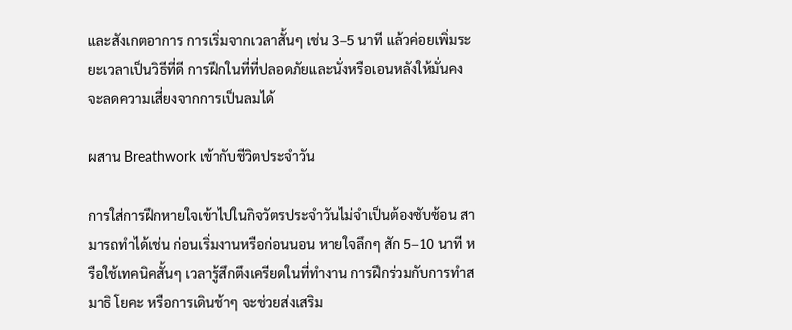และสังเกตอาการ การเริ่มจากเวลาสั้นๆ เช่น 3–5 นาที แล้วค่อยเพิ่มระยะเวลาเป็นวิธีที่ดี การฝึกในที่ที่ปลอดภัยและนั่งหรือเอนหลังให้มั่นคงจะลดความเสี่ยงจากการเป็นลมได้

ผสาน Breathwork เข้ากับชีวิตประจำวัน

การใส่การฝึกหายใจเข้าไปในกิจวัตรประจำวันไม่จำเป็นต้องซับซ้อน สามารถทำได้เช่น ก่อนเริ่มงานหรือก่อนนอน หายใจลึกๆ สัก 5–10 นาที หรือใช้เทคนิคสั้นๆ เวลารู้สึกตึงเครียดในที่ทำงาน การฝึกร่วมกับการทำสมาธิ โยคะ หรือการเดินช้าๆ จะช่วยส่งเสริม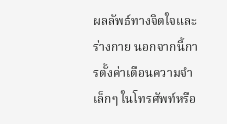ผลลัพธ์ทางจิตใจและร่างกาย นอกจากนี้การตั้งค่าเตือนความจำเล็กๆ ในโทรศัพท์หรือ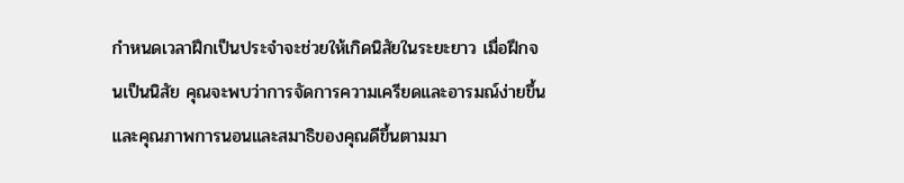กำหนดเวลาฝึกเป็นประจำจะช่วยให้เกิดนิสัยในระยะยาว เมื่อฝึกจนเป็นนิสัย คุณจะพบว่าการจัดการความเครียดและอารมณ์ง่ายขึ้น และคุณภาพการนอนและสมาธิของคุณดีขึ้นตามมา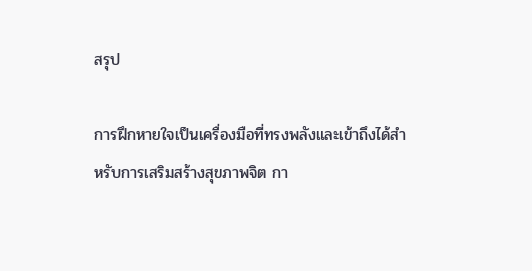สรุป

การฝึกหายใจเป็นเครื่องมือที่ทรงพลังและเข้าถึงได้สำหรับการเสริมสร้างสุขภาพจิต กา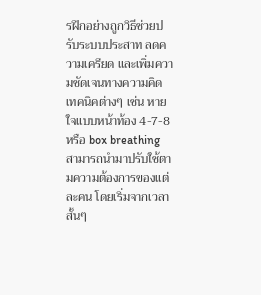รฝึกอย่างถูกวิธีช่วยปรับระบบประสาท ลดความเครียด และเพิ่มความชัดเจนทางความคิด เทคนิคต่างๆ เช่น หายใจแบบหน้าท้อง 4-7-8 หรือ box breathing สามารถนำมาปรับใช้ตามความต้องการของแต่ละคน โดยเริ่มจากเวลาสั้นๆ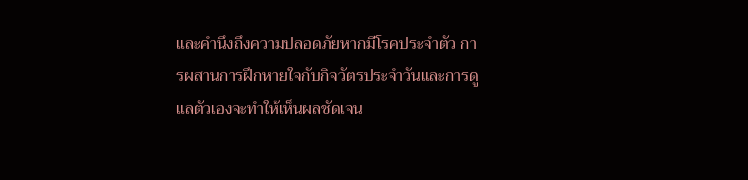และคำนึงถึงความปลอดภัยหากมีโรคประจำตัว การผสานการฝึกหายใจกับกิจวัตรประจำวันและการดูแลตัวเองจะทำให้เห็นผลชัดเจน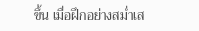ขึ้น เมื่อฝึกอย่างสม่ำเส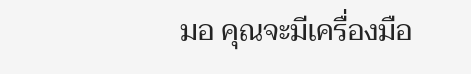มอ คุณจะมีเครื่องมือ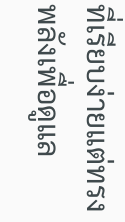ที่เรียบง่ายแต่ทรงพลังเพื่อดูแล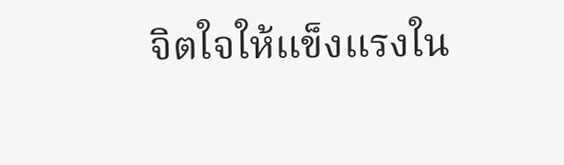จิตใจให้แข็งแรงใน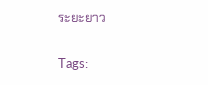ระยะยาว

Tags: